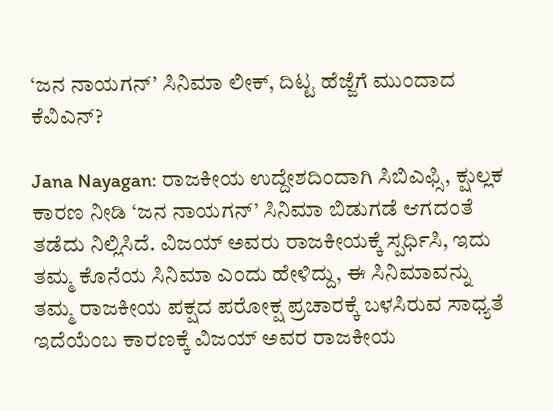‘ಜನ ನಾಯಗನ್’ ಸಿನಿಮಾ ಲೀಕ್, ದಿಟ್ಟ ಹೆಜ್ಜೆಗೆ ಮುಂದಾದ ಕೆವಿಎನ್?

Jana Nayagan: ರಾಜಕೀಯ ಉದ್ದೇಶದಿಂದಾಗಿ ಸಿಬಿಎಫ್ಸಿ, ಕ್ಷುಲ್ಲಕ ಕಾರಣ ನೀಡಿ ‘ಜನ ನಾಯಗನ್’ ಸಿನಿಮಾ ಬಿಡುಗಡೆ ಆಗದಂತೆ ತಡೆದು ನಿಲ್ಲಿಸಿದೆ. ವಿಜಯ್ ಅವರು ರಾಜಕೀಯಕ್ಕೆ ಸ್ಪರ್ಧಿಸಿ, ಇದು ತಮ್ಮ ಕೊನೆಯ ಸಿನಿಮಾ ಎಂದು ಹೇಳಿದ್ದು, ಈ ಸಿನಿಮಾವನ್ನು ತಮ್ಮ ರಾಜಕೀಯ ಪಕ್ಷದ ಪರೋಕ್ಷ ಪ್ರಚಾರಕ್ಕೆ ಬಳಸಿರುವ ಸಾಧ್ಯತೆ ಇದೆಯೆಂಬ ಕಾರಣಕ್ಕೆ ವಿಜಯ್ ಅವರ ರಾಜಕೀಯ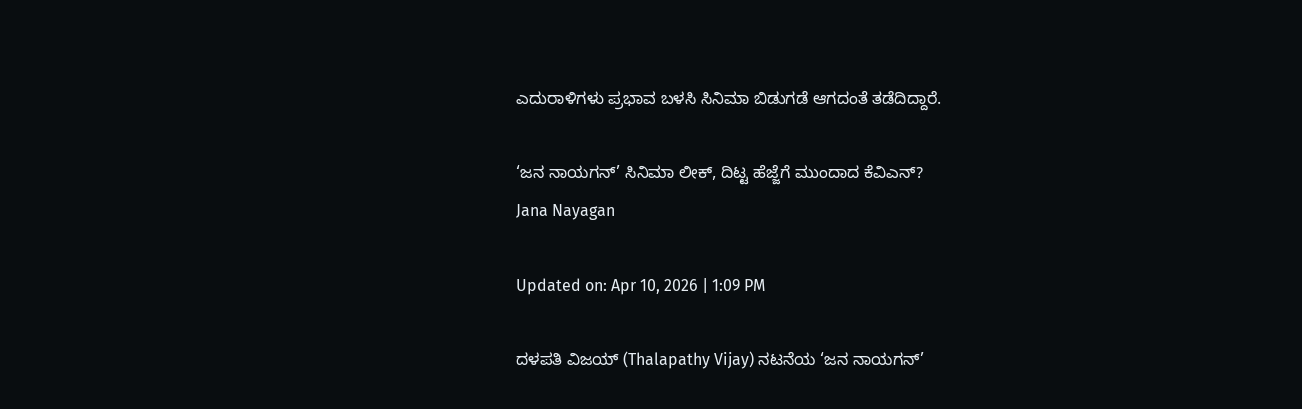ಎದುರಾಳಿಗಳು ಪ್ರಭಾವ ಬಳಸಿ ಸಿನಿಮಾ ಬಿಡುಗಡೆ ಆಗದಂತೆ ತಡೆದಿದ್ದಾರೆ.

‘ಜನ ನಾಯಗನ್’ ಸಿನಿಮಾ ಲೀಕ್, ದಿಟ್ಟ ಹೆಜ್ಜೆಗೆ ಮುಂದಾದ ಕೆವಿಎನ್?
Jana Nayagan

Updated on: Apr 10, 2026 | 1:09 PM

ದಳಪತಿ ವಿಜಯ್ (Thalapathy Vijay) ನಟನೆಯ ‘ಜನ ನಾಯಗನ್’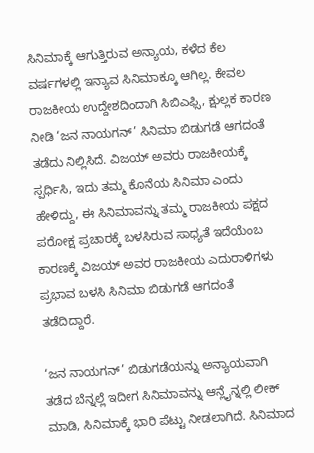ಸಿನಿಮಾಕ್ಕೆ ಆಗುತ್ತಿರುವ ಅನ್ಯಾಯ, ಕಳೆದ ಕೆಲ ವರ್ಷಗಳಲ್ಲಿ ಇನ್ಯಾವ ಸಿನಿಮಾಕ್ಕೂ ಆಗಿಲ್ಲ. ಕೇವಲ ರಾಜಕೀಯ ಉದ್ದೇಶದಿಂದಾಗಿ ಸಿಬಿಎಫ್ಸಿ, ಕ್ಷುಲ್ಲಕ ಕಾರಣ ನೀಡಿ ‘ಜನ ನಾಯಗನ್’ ಸಿನಿಮಾ ಬಿಡುಗಡೆ ಆಗದಂತೆ ತಡೆದು ನಿಲ್ಲಿಸಿದೆ. ವಿಜಯ್ ಅವರು ರಾಜಕೀಯಕ್ಕೆ ಸ್ಪರ್ಧಿಸಿ, ಇದು ತಮ್ಮ ಕೊನೆಯ ಸಿನಿಮಾ ಎಂದು ಹೇಳಿದ್ದು, ಈ ಸಿನಿಮಾವನ್ನು ತಮ್ಮ ರಾಜಕೀಯ ಪಕ್ಷದ ಪರೋಕ್ಷ ಪ್ರಚಾರಕ್ಕೆ ಬಳಸಿರುವ ಸಾಧ್ಯತೆ ಇದೆಯೆಂಬ ಕಾರಣಕ್ಕೆ ವಿಜಯ್ ಅವರ ರಾಜಕೀಯ ಎದುರಾಳಿಗಳು ಪ್ರಭಾವ ಬಳಸಿ ಸಿನಿಮಾ ಬಿಡುಗಡೆ ಆಗದಂತೆ ತಡೆದಿದ್ದಾರೆ.

‘ಜನ ನಾಯಗನ್’ ಬಿಡುಗಡೆಯನ್ನು ಅನ್ಯಾಯವಾಗಿ ತಡೆದ ಬೆನ್ನಲ್ಲೆ ಇದೀಗ ಸಿನಿಮಾವನ್ನು ಆನ್ಲೈನ್ನಲ್ಲಿ ಲೀಕ್ ಮಾಡಿ, ಸಿನಿಮಾಕ್ಕೆ ಭಾರಿ ಪೆಟ್ಟು ನೀಡಲಾಗಿದೆ. ಸಿನಿಮಾದ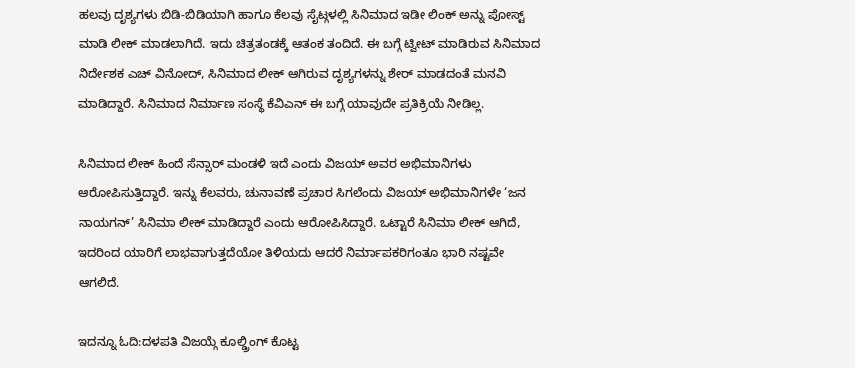ಹಲವು ದೃಶ್ಯಗಳು ಬಿಡಿ-ಬಿಡಿಯಾಗಿ ಹಾಗೂ ಕೆಲವು ಸೈಟ್ಗಳಲ್ಲಿ ಸಿನಿಮಾದ ಇಡೀ ಲಿಂಕ್ ಅನ್ನು ಪೋಸ್ಟ್ ಮಾಡಿ ಲೀಕ್ ಮಾಡಲಾಗಿದೆ. ಇದು ಚಿತ್ರತಂಡಕ್ಕೆ ಆತಂಕ ತಂದಿದೆ. ಈ ಬಗ್ಗೆ ಟ್ವೀಟ್ ಮಾಡಿರುವ ಸಿನಿಮಾದ ನಿರ್ದೇಶಕ ಎಚ್ ವಿನೋದ್, ಸಿನಿಮಾದ ಲೀಕ್ ಆಗಿರುವ ದೃಶ್ಯಗಳನ್ನು ಶೇರ್ ಮಾಡದಂತೆ ಮನವಿ ಮಾಡಿದ್ದಾರೆ. ಸಿನಿಮಾದ ನಿರ್ಮಾಣ ಸಂಸ್ಥೆ ಕೆವಿಎನ್ ಈ ಬಗ್ಗೆ ಯಾವುದೇ ಪ್ರತಿಕ್ರಿಯೆ ನೀಡಿಲ್ಲ.

ಸಿನಿಮಾದ ಲೀಕ್ ಹಿಂದೆ ಸೆನ್ಸಾರ್ ಮಂಡಳಿ ಇದೆ ಎಂದು ವಿಜಯ್ ಅವರ ಅಭಿಮಾನಿಗಳು ಆರೋಪಿಸುತ್ತಿದ್ದಾರೆ. ಇನ್ನು ಕೆಲವರು, ಚುನಾವಣೆ ಪ್ರಚಾರ ಸಿಗಲೆಂದು ವಿಜಯ್ ಅಭಿಮಾನಿಗಳೇ ‘ಜನ ನಾಯಗನ್’ ಸಿನಿಮಾ ಲೀಕ್ ಮಾಡಿದ್ದಾರೆ ಎಂದು ಆರೋಪಿಸಿದ್ದಾರೆ. ಒಟ್ಟಾರೆ ಸಿನಿಮಾ ಲೀಕ್ ಆಗಿದೆ, ಇದರಿಂದ ಯಾರಿಗೆ ಲಾಭವಾಗುತ್ತದೆಯೋ ತಿಳಿಯದು ಆದರೆ ನಿರ್ಮಾಪಕರಿಗಂತೂ ಭಾರಿ ನಷ್ಟವೇ ಆಗಲಿದೆ.

ಇದನ್ನೂ ಓದಿ:ದಳಪತಿ ವಿಜಯ್ಗೆ ಕೂಲ್ಡ್ರಿಂಗ್ ಕೊಟ್ಟ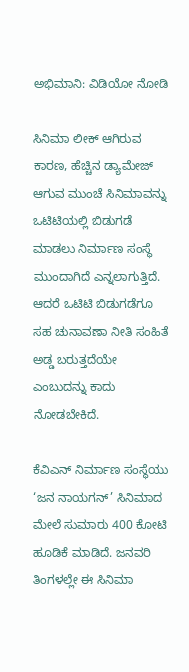ಅಭಿಮಾನಿ: ವಿಡಿಯೋ ನೋಡಿ

ಸಿನಿಮಾ ಲೀಕ್ ಆಗಿರುವ ಕಾರಣ, ಹೆಚ್ಚಿನ ಡ್ಯಾಮೇಜ್ ಆಗುವ ಮುಂಚೆ ಸಿನಿಮಾವನ್ನು ಒಟಿಟಿಯಲ್ಲಿ ಬಿಡುಗಡೆ ಮಾಡಲು ನಿರ್ಮಾಣ ಸಂಸ್ಥೆ ಮುಂದಾಗಿದೆ ಎನ್ನಲಾಗುತ್ತಿದೆ. ಆದರೆ ಒಟಿಟಿ ಬಿಡುಗಡೆಗೂ ಸಹ ಚುನಾವಣಾ ನೀತಿ ಸಂಹಿತೆ ಅಡ್ಡ ಬರುತ್ತದೆಯೇ ಎಂಬುದನ್ನು ಕಾದು ನೋಡಬೇಕಿದೆ.

ಕೆವಿಎನ್ ನಿರ್ಮಾಣ ಸಂಸ್ಥೆಯು ‘ಜನ ನಾಯಗನ್’ ಸಿನಿಮಾದ ಮೇಲೆ ಸುಮಾರು 400 ಕೋಟಿ ಹೂಡಿಕೆ ಮಾಡಿದೆ. ಜನವರಿ ತಿಂಗಳಲ್ಲೇ ಈ ಸಿನಿಮಾ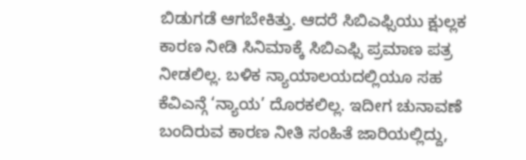ಬಿಡುಗಡೆ ಆಗಬೇಕಿತ್ತು. ಆದರೆ ಸಿಬಿಎಫ್ಸಿಯು ಕ್ಷುಲ್ಲಕ ಕಾರಣ ನೀಡಿ ಸಿನಿಮಾಕ್ಕೆ ಸಿಬಿಎಫ್ಸಿ ಪ್ರಮಾಣ ಪತ್ರ ನೀಡಲಿಲ್ಲ. ಬಳಿಕ ನ್ಯಾಯಾಲಯದಲ್ಲಿಯೂ ಸಹ ಕೆವಿಎನ್ಗೆ ‘ನ್ಯಾಯ’ ದೊರಕಲಿಲ್ಲ. ಇದೀಗ ಚುನಾವಣೆ ಬಂದಿರುವ ಕಾರಣ ನೀತಿ ಸಂಹಿತೆ ಜಾರಿಯಲ್ಲಿದ್ದು,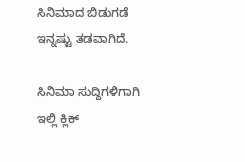ಸಿನಿಮಾದ ಬಿಡುಗಡೆ ಇನ್ನಷ್ಟು ತಡವಾಗಿದೆ.

ಸಿನಿಮಾ ಸುದ್ದಿಗಳಿಗಾಗಿ ಇಲ್ಲಿ ಕ್ಲಿಕ್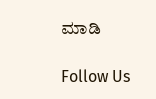ಮಾಡಿ

Follow Us